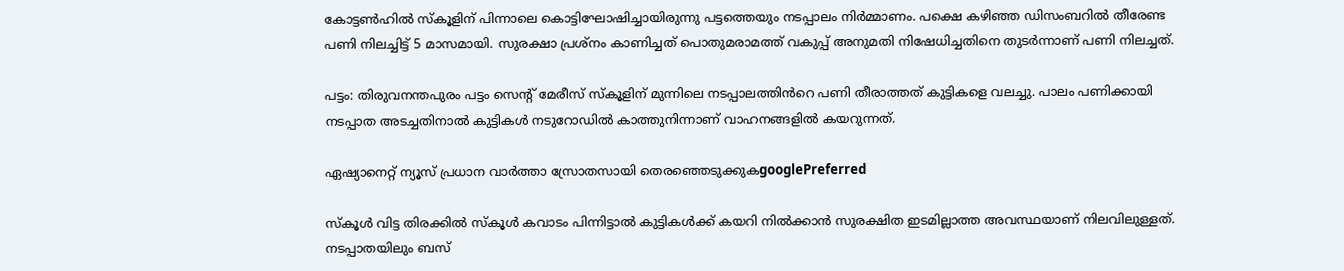കോട്ടൺഹിൽ സ്കൂളിന് പിന്നാലെ കൊട്ടിഘോഷിച്ചായിരുന്നു പട്ടത്തെയും നടപ്പാലം നിർമ്മാണം. പക്ഷെ കഴിഞ്ഞ ഡിസംബറിൽ തീരേണ്ട പണി നിലച്ചിട്ട് 5 മാസമായി. സുരക്ഷാ പ്രശ്നം കാണിച്ചത് പൊതുമരാമത്ത് വകുപ്പ് അനുമതി നിഷേധിച്ചതിനെ തുടര്‍ന്നാണ് പണി നിലച്ചത്.

പട്ടം: തിരുവനന്തപുരം പട്ടം സെന്റ് മേരീസ് സ്കൂളിന് മുന്നിലെ നടപ്പാലത്തിൻറെ പണി തീരാത്തത് കുട്ടികളെ വലച്ചു. പാലം പണിക്കായി നടപ്പാത അടച്ചതിനാൽ കുട്ടികൾ നടുറോഡിൽ കാത്തുനിന്നാണ് വാഹനങ്ങളിൽ കയറുന്നത്.

ഏഷ്യാനെറ്റ് ന്യൂസ് പ്രധാന വാർത്താ സ്രോതസായി തെരഞ്ഞെടുക്കുകgooglePreferred

സ്കൂൾ വിട്ട തിരക്കില്‍ സ്കൂൾ കവാടം പിന്നിട്ടാൽ കുട്ടികൾക്ക് കയറി നിൽക്കാൻ സുരക്ഷിത ഇടമില്ലാത്ത അവസ്ഥയാണ് നിലവിലുള്ളത്. നടപ്പാതയിലും ബസ്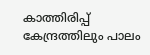കാത്തിരിപ്പ് കേന്ദ്രത്തിലും പാലം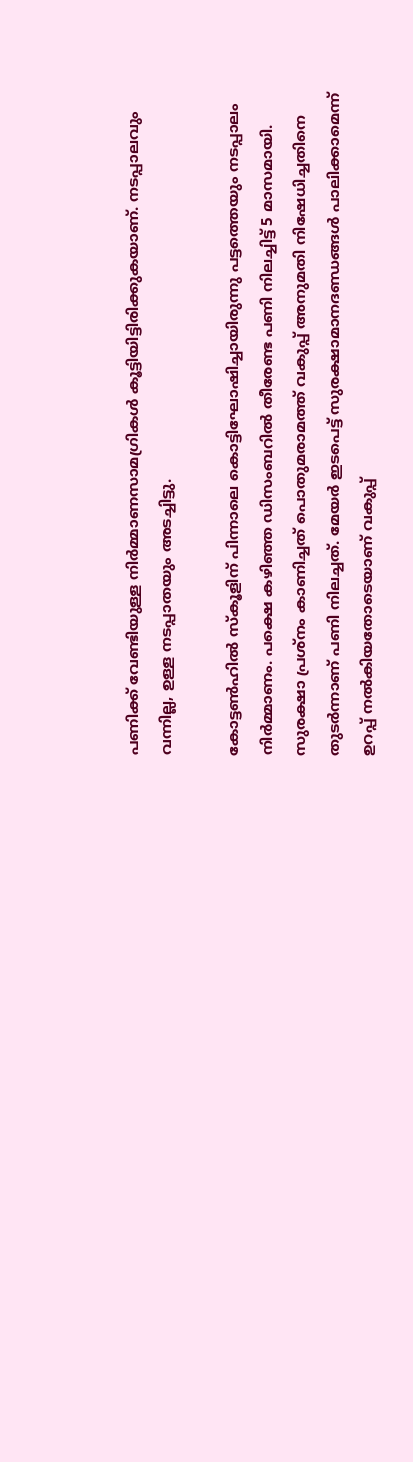പണിക്ക് വേണ്ടിയുള്ള നിർമ്മാണസാമഗ്രികൾ കൂട്ടിയിട്ടിരിക്കുകയാണ്. നടപ്പാലവും വന്നില്ല, ഉള്ള നടപ്പാതയും അടച്ചിട്ടു.

കോട്ടൺഹിൽ സ്കൂളിന് പിന്നാലെ കൊട്ടിഘോഷിച്ചായിരുന്നു പട്ടത്തെയും നടപ്പാലം നിർമ്മാണം. പക്ഷെ കഴിഞ്ഞ ഡിസംബറിൽ തീരേണ്ട പണി നിലച്ചിട്ട് 5 മാസമായി. സുരക്ഷാ പ്രശ്നം കാണിച്ചത് പൊതുമരാമത്ത് വകുപ്പ് അനുമതി നിഷേധിച്ചതിനെ തുടര്‍ന്നാണ് പണി നിലച്ചത്. മേയർ ഇടപെട്ട് സുരക്ഷാമാനദണ്ഡങ്ങൾ പാലിക്കാമെന്ന് ഉറപ്പ് നൽകിയതോടെയാണ് വകുപ്പ്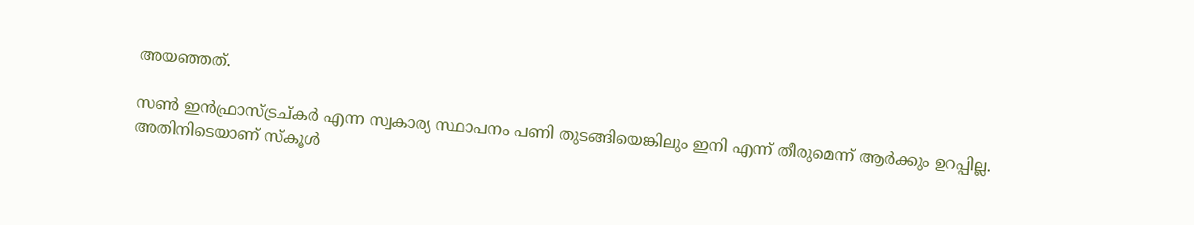അയഞ്ഞത്.

സൺ ഇൻഫ്രാസ്ട്രച്കർ എന്ന സ്വകാര്യ സ്ഥാപനം പണി തുടങ്ങിയെങ്കിലും ഇനി എന്ന് തീരുമെന്ന് ആർക്കും ഉറപ്പില്ല. അതിനിടെയാണ് സ്കൂൾ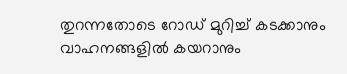തുറന്നതോടെ റോഡ് മുറിച്ച് കടക്കാനും വാഹനങ്ങളില്‍ കയറാനും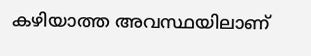കഴിയാത്ത അവസ്ഥയിലാണ്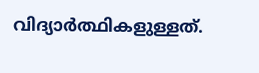വിദ്യാര്‍ത്ഥികളുള്ളത്.